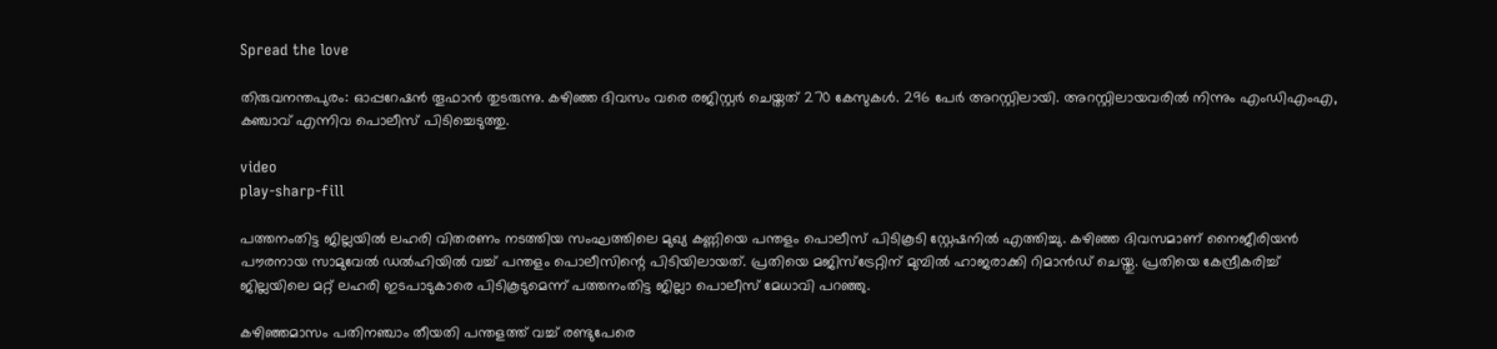Spread the love

തിരുവനന്തപുരം: ഓപ്പറേഷന്‍ തൂഫാന്‍ തുടരുന്നു. കഴിഞ്ഞ ദിവസം വരെ രജിസ്റ്റര്‍ ചെയ്തത് 270 കേസുകള്‍. 296 പേര്‍ അറസ്റ്റിലായി. അറസ്റ്റിലായവരില്‍ നിന്നും എംഡിഎംഎ, കഞ്ചാവ് എന്നിവ പൊലീസ് പിടിച്ചെടുത്തു.

video
play-sharp-fill

പത്തനംതിട്ട ജില്ലയില്‍ ലഹരി വിതരണം നടത്തിയ സംഘത്തിലെ മുഖ്യ കണ്ണിയെ പന്തളം പൊലീസ് പിടികൂടി സ്റ്റേഷനില്‍ എത്തിച്ചു. കഴിഞ്ഞ ദിവസമാണ് നൈജീരിയന്‍ പൗരനായ സാമുവേല്‍ ഡല്‍ഹിയില്‍ വച്ച്‌ പന്തളം പൊലീസിന്റെ പിടിയിലായത്. പ്രതിയെ മജിസ്‌ട്രേറ്റിന് മുമ്പില്‍ ഹാജരാക്കി റിമാന്‍ഡ് ചെയ്തു. പ്രതിയെ കേന്ദ്രീകരിച്ച്‌ ജില്ലയിലെ മറ്റ് ലഹരി ഇടപാടുകാരെ പിടികൂടുമെന്ന് പത്തനംതിട്ട ജില്ലാ പൊലീസ് മേധാവി പറഞ്ഞു.

കഴിഞ്ഞമാസം പതിനഞ്ചാം തീയതി പന്തളത്ത് വച്ച്‌ രണ്ടുപേരെ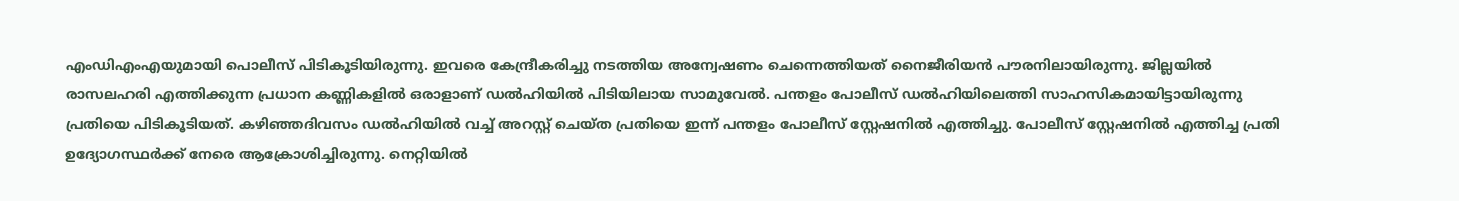എംഡിഎംഎയുമായി പൊലീസ് പിടികൂടിയിരുന്നു. ഇവരെ കേന്ദ്രീകരിച്ചു നടത്തിയ അന്വേഷണം ചെന്നെത്തിയത് നൈജീരിയന്‍ പൗരനിലായിരുന്നു. ജില്ലയില്‍ രാസലഹരി എത്തിക്കുന്ന പ്രധാന കണ്ണികളില്‍ ഒരാളാണ് ഡല്‍ഹിയില്‍ പിടിയിലായ സാമുവേല്‍. പന്തളം പോലീസ് ഡല്‍ഹിയിലെത്തി സാഹസികമായിട്ടായിരുന്നു പ്രതിയെ പിടികൂടിയത്. കഴിഞ്ഞദിവസം ഡല്‍ഹിയില്‍ വച്ച്‌ അറസ്റ്റ് ചെയ്ത പ്രതിയെ ഇന്ന് പന്തളം പോലീസ് സ്റ്റേഷനില്‍ എത്തിച്ചു. പോലീസ് സ്റ്റേഷനില്‍ എത്തിച്ച പ്രതി ഉദ്യോഗസ്ഥര്‍ക്ക് നേരെ ആക്രോശിച്ചിരുന്നു. നെറ്റിയില്‍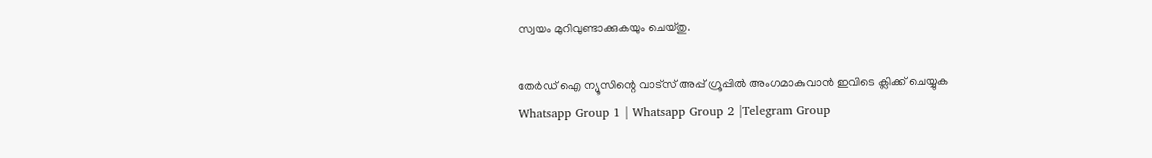സ്വയം മുറിവുണ്ടാക്കുകയും ചെയ്തു.

തേർഡ് ഐ ന്യൂസിന്റെ വാട്സ് അപ്പ് ഗ്രൂപ്പിൽ അംഗമാകുവാൻ ഇവിടെ ക്ലിക്ക് ചെയ്യുക
Whatsapp Group 1 | Whatsapp Group 2 |Telegram Group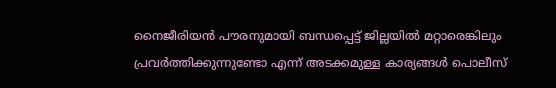നൈജീരിയന്‍ പൗരനുമായി ബന്ധപ്പെട്ട് ജില്ലയില്‍ മറ്റാരെങ്കിലും പ്രവര്‍ത്തിക്കുന്നുണ്ടോ എന്ന് അടക്കമുള്ള കാര്യങ്ങള്‍ പൊലീസ്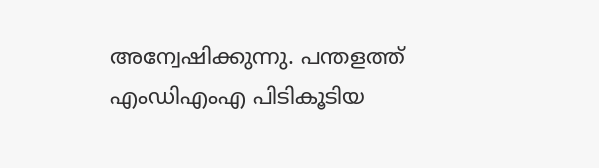അന്വേഷിക്കുന്നു. പന്തളത്ത് എംഡിഎംഎ പിടികൂടിയ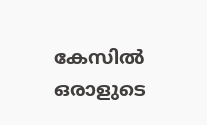കേസില്‍ ഒരാളുടെ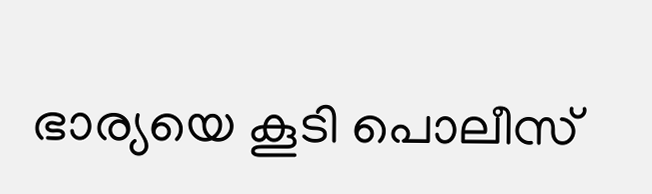ഭാര്യയെ കൂടി പൊലീസ്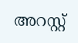അറസ്റ്റ്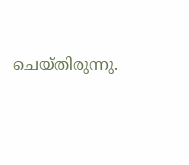ചെയ്തിരുന്നു.